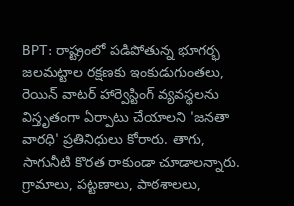BPT: రాష్ట్రంలో పడిపోతున్న భూగర్భ జలమట్టాల రక్షణకు ఇంకుడుగుంతలు, రెయిన్ వాటర్ హార్వెస్టింగ్ వ్యవస్థలను విస్తృతంగా ఏర్పాటు చేయాలని 'జనతా వారధి' ప్రతినిధులు కోరారు. తాగు, సాగునీటి కొరత రాకుండా చూడాలన్నారు. గ్రామాలు, పట్టణాలు, పాఠశాలలు,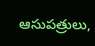ఆసుపత్రులు,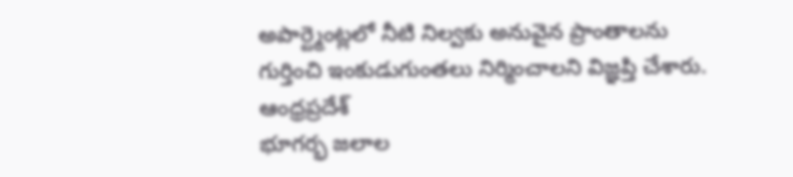అపార్ట్మెంట్లలో నీటి నిల్వకు అనువైన ప్రాంతాలను గుర్తించి ఇంకుడుగుంతలు నిర్మించాలని విజ్ఞప్తి చేశారు.
ఆంధ్రప్రదేశ్
భూగర్భ జలాల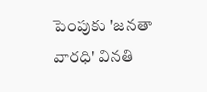పెంపుకు 'జనతా వారధి' వినతి